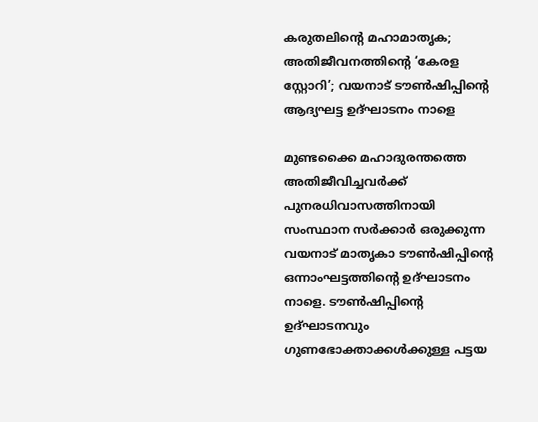കരുതലിന്റെ മഹാമാതൃക; അതിജീവനത്തിന്റെ ‘കേരള സ്റ്റോറി’; വയനാട് ടൗണ്‍ഷിപ്പിന്റെ ആദ്യഘട്ട ഉദ്ഘാടനം നാളെ

മുണ്ടക്കൈ മഹാദുരന്തത്തെ അതിജീവിച്ചവര്‍ക്ക് പുനരധിവാസത്തിനായി സംസ്ഥാന സര്‍ക്കാര്‍ ഒരുക്കുന്ന വയനാട് മാതൃകാ ടൗണ്‍ഷിപ്പിന്റെ ഒന്നാംഘട്ടത്തിന്റെ ഉദ്ഘാടനം നാളെ. ടൗണ്‍ഷിപ്പിന്റെ ഉദ്ഘാടനവും ഗുണഭോക്താക്കള്‍ക്കുള്ള പട്ടയ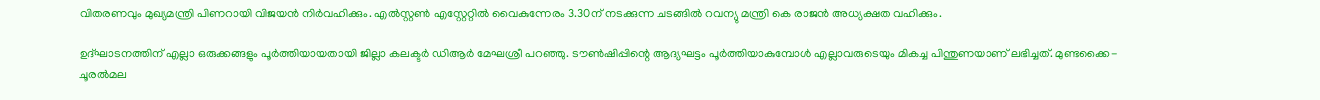വിതരണവും മുഖ്യമന്ത്രി പിണറായി വിജയന്‍ നിര്‍വഹിക്കും. എല്‍സ്റ്റണ്‍ എസ്റ്റേറ്റില്‍ വൈകുന്നേരം 3.30ന് നടക്കുന്ന ചടങ്ങില്‍ റവന്യു മന്ത്രി കെ രാജന്‍ അധ്യക്ഷത വഹിക്കും.

ഉദ്ഘാടനത്തിന് എല്ലാ ഒരുക്കങ്ങളും പൂര്‍ത്തിയായതായി ജില്ലാ കലക്ടര്‍ ഡിആര്‍ മേഘശ്രീ പറഞ്ഞു. ടൗണ്‍ഷിപ്പിന്റെ ആദ്യഘട്ടം പൂര്‍ത്തിയാകുമ്പോള്‍ എല്ലാവരുടെയും മികച്ച പിന്തുണയാണ് ലഭിച്ചത്. മുണ്ടക്കൈ-ചൂരല്‍മല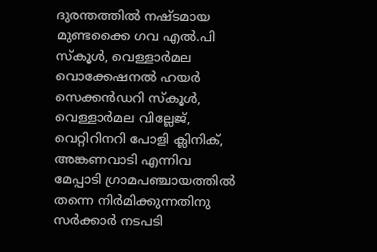ദുരന്തത്തില്‍ നഷ്ടമായ മുണ്ടക്കൈ ഗവ എല്‍.പി സ്‌കൂള്‍, വെള്ളാര്‍മല വൊക്കേഷനല്‍ ഹയര്‍ സെക്കന്‍ഡറി സ്‌കൂള്‍, വെള്ളാര്‍മല വില്ലേജ്, വെറ്റിറിനറി പോളി ക്ലിനിക്, അങ്കണവാടി എന്നിവ മേപ്പാടി ഗ്രാമപഞ്ചായത്തില്‍ തന്നെ നിര്‍മിക്കുന്നതിനു സര്‍ക്കാര്‍ നടപടി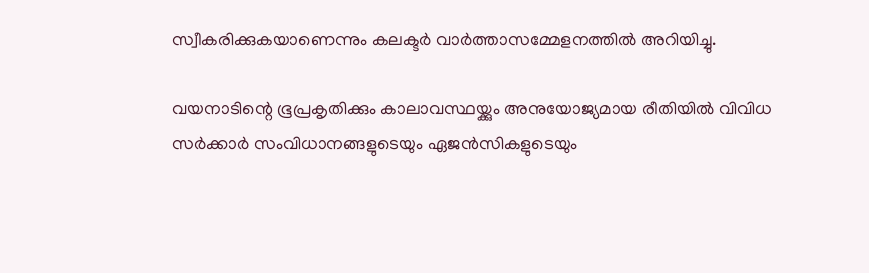സ്വീകരിക്കുകയാണെന്നും കലക്ടര്‍ വാര്‍ത്താസമ്മേളനത്തില്‍ അറിയിച്ചു.

വയനാടിന്റെ ഭൂപ്രകൃതിക്കും കാലാവസ്ഥയ്ക്കും അനുയോജ്യമായ രീതിയില്‍ വിവിധ സര്‍ക്കാര്‍ സംവിധാനങ്ങളുടെയും ഏജന്‍സികളുടെയും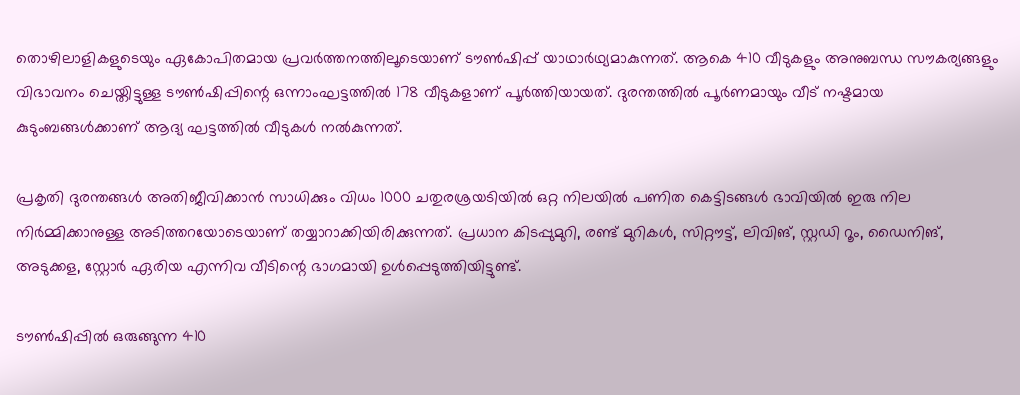തൊഴിലാളികളുടെയും ഏകോപിതമായ പ്രവര്‍ത്തനത്തിലൂടെയാണ് ടൗണ്‍ഷിപ്പ് യാഥാര്‍ഥ്യമാകുന്നത്. ആകെ 410 വീടുകളും അനുബന്ധ സൗകര്യങ്ങളും വിഭാവനം ചെയ്തിട്ടുള്ള ടൗണ്‍ഷിപ്പിന്റെ ഒന്നാംഘട്ടത്തില്‍ 178 വീടുകളാണ് പൂര്‍ത്തിയായത്. ദുരന്തത്തില്‍ പൂര്‍ണമായും വീട് നഷ്ടമായ കുടുംബങ്ങള്‍ക്കാണ് ആദ്യ ഘട്ടത്തില്‍ വീടുകള്‍ നല്‍കുന്നത്.

പ്രകൃതി ദുരന്തങ്ങള്‍ അതിജീവിക്കാന്‍ സാധിക്കും വിധം 1000 ചതുരശ്രയടിയില്‍ ഒറ്റ നിലയില്‍ പണിത കെട്ടിടങ്ങള്‍ ഭാവിയില്‍ ഇരു നില നിര്‍മ്മിക്കാനുള്ള അടിത്തറയോടെയാണ് തയ്യാറാക്കിയിരിക്കുന്നത്. പ്രധാന കിടപ്പുമുറി, രണ്ട് മുറികള്‍, സിറ്റൗട്ട്, ലിവിങ്, സ്റ്റഡി റൂം, ഡൈനിങ്, അടുക്കള, സ്റ്റോര്‍ ഏരിയ എന്നിവ വീടിന്റെ ഭാഗമായി ഉള്‍പ്പെടുത്തിയിട്ടുണ്ട്.

ടൗണ്‍ഷിപ്പില്‍ ഒരുങ്ങുന്ന 410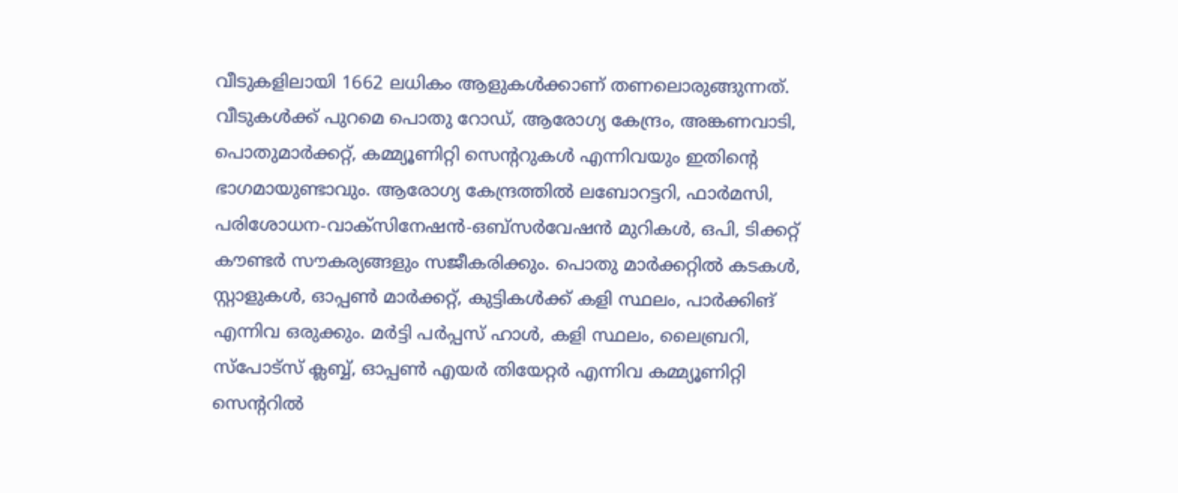വീടുകളിലായി 1662 ലധികം ആളുകള്‍ക്കാണ് തണലൊരുങ്ങുന്നത്. വീടുകള്‍ക്ക് പുറമെ പൊതു റോഡ്, ആരോഗ്യ കേന്ദ്രം, അങ്കണവാടി, പൊതുമാര്‍ക്കറ്റ്, കമ്മ്യൂണിറ്റി സെന്ററുകള്‍ എന്നിവയും ഇതിന്റെ ഭാഗമായുണ്ടാവും. ആരോഗ്യ കേന്ദ്രത്തില്‍ ലബോറട്ടറി, ഫാര്‍മസി, പരിശോധന-വാക്‌സിനേഷന്‍-ഒബ്‌സര്‍വേഷന്‍ മുറികള്‍, ഒപി, ടിക്കറ്റ് കൗണ്ടര്‍ സൗകര്യങ്ങളും സജീകരിക്കും. പൊതു മാര്‍ക്കറ്റില്‍ കടകള്‍, സ്റ്റാളുകള്‍, ഓപ്പണ്‍ മാര്‍ക്കറ്റ്, കുട്ടികള്‍ക്ക് കളി സ്ഥലം, പാര്‍ക്കിങ് എന്നിവ ഒരുക്കും. മര്‍ട്ടി പര്‍പ്പസ് ഹാള്‍, കളി സ്ഥലം, ലൈബ്രറി, സ്‌പോട്‌സ് ക്ലബ്ബ്, ഓപ്പണ്‍ എയര്‍ തിയേറ്റര്‍ എന്നിവ കമ്മ്യൂണിറ്റി സെന്ററില്‍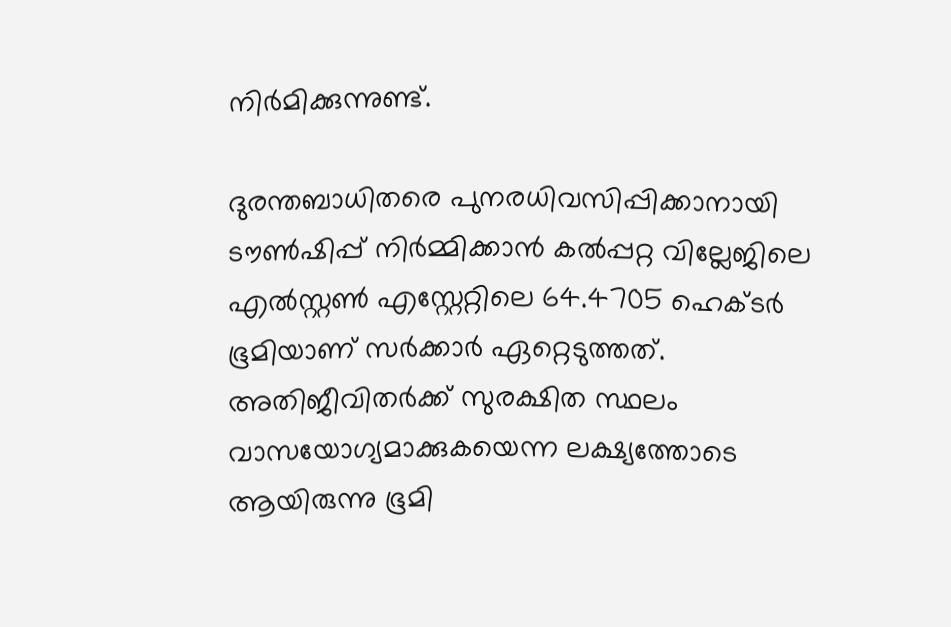നിര്‍മിക്കുന്നുണ്ട്.

ദുരന്തബാധിതരെ പുനരധിവസിപ്പിക്കാനായി ടൗണ്‍ഷിപ്പ് നിര്‍മ്മിക്കാന്‍ കല്‍പ്പറ്റ വില്ലേജിലെ എല്‍സ്റ്റണ്‍ എസ്റ്റേറ്റിലെ 64.4705 ഹെക്ടര്‍ ഭൂമിയാണ് സര്‍ക്കാര്‍ ഏറ്റെടുത്തത്. അതിജീവിതര്‍ക്ക് സുരക്ഷിത സ്ഥലം വാസയോഗ്യമാക്കുകയെന്ന ലക്ഷ്യത്തോടെ ആയിരുന്നു ഭൂമി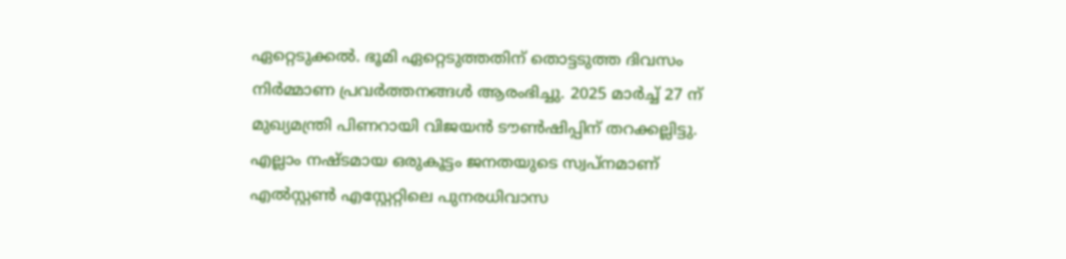ഏറ്റെടുക്കല്‍. ഭൂമി ഏറ്റെടുത്തതിന് തൊട്ടടുത്ത ദിവസം നിര്‍മ്മാണ പ്രവര്‍ത്തനങ്ങള്‍ ആരംഭിച്ചു. 2025 മാര്‍ച്ച് 27 ന് മുഖ്യമന്ത്രി പിണറായി വിജയന്‍ ടൗണ്‍ഷിപ്പിന് തറക്കല്ലിട്ടു. എല്ലാം നഷ്ടമായ ഒരുകൂട്ടം ജനതയുടെ സ്വപ്നമാണ് എല്‍സ്റ്റണ്‍ എസ്റ്റേറ്റിലെ പുനരധിവാസ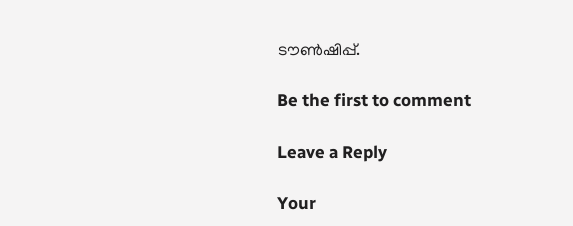ടൗണ്‍ഷിപ്പ്.

Be the first to comment

Leave a Reply

Your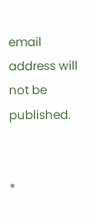email address will not be published.


*